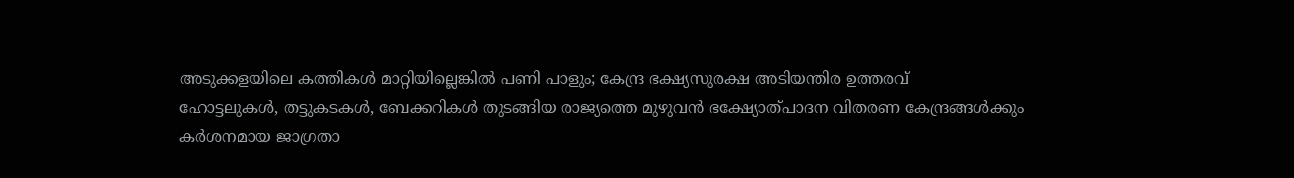അടുക്കളയിലെ കത്തികൾ മാറ്റിയില്ലെങ്കിൽ പണി പാളും; കേന്ദ്ര ഭക്ഷ്യസുരക്ഷ അടിയന്തിര ഉത്തരവ്
ഹോട്ടലുകൾ, തട്ടുകടകൾ, ബേക്കറികൾ തുടങ്ങിയ രാജ്യത്തെ മുഴുവൻ ഭക്ഷ്യോത്പാദന വിതരണ കേന്ദ്രങ്ങൾക്കും കർശനമായ ജാഗ്രതാ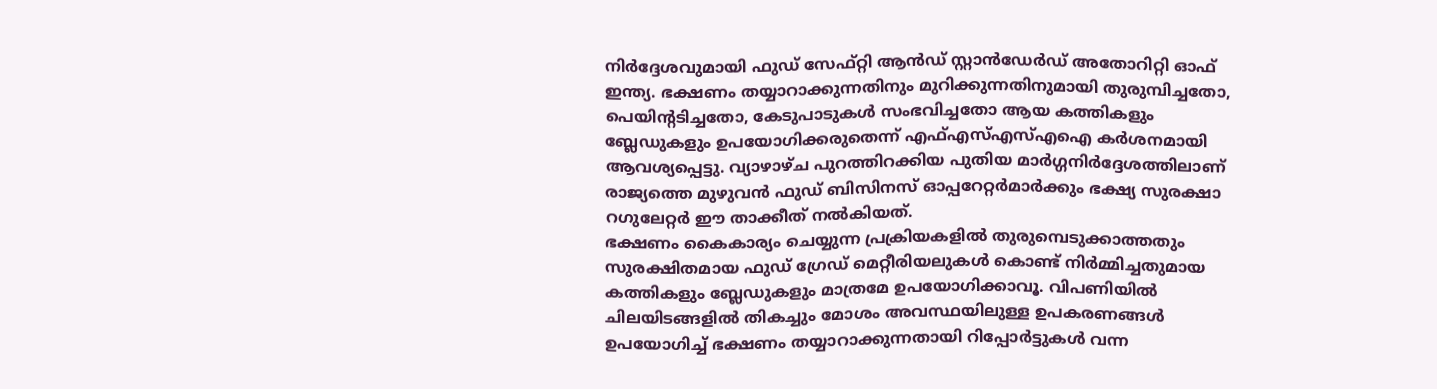നിർദ്ദേശവുമായി ഫുഡ് സേഫ്റ്റി ആൻഡ് സ്റ്റാൻഡേർഡ് അതോറിറ്റി ഓഫ് ഇന്ത്യ. ഭക്ഷണം തയ്യാറാക്കുന്നതിനും മുറിക്കുന്നതിനുമായി തുരുമ്പിച്ചതോ, പെയിന്റടിച്ചതോ, കേടുപാടുകൾ സംഭവിച്ചതോ ആയ കത്തികളും ബ്ലേഡുകളും ഉപയോഗിക്കരുതെന്ന് എഫ്എസ്എസ്എഐ കർശനമായി ആവശ്യപ്പെട്ടു. വ്യാഴാഴ്ച പുറത്തിറക്കിയ പുതിയ മാർഗ്ഗനിർദ്ദേശത്തിലാണ് രാജ്യത്തെ മുഴുവൻ ഫുഡ് ബിസിനസ് ഓപ്പറേറ്റർമാർക്കും ഭക്ഷ്യ സുരക്ഷാ റഗുലേറ്റർ ഈ താക്കീത് നൽകിയത്.
ഭക്ഷണം കൈകാര്യം ചെയ്യുന്ന പ്രക്രിയകളിൽ തുരുമ്പെടുക്കാത്തതും സുരക്ഷിതമായ ഫുഡ് ഗ്രേഡ് മെറ്റീരിയലുകൾ കൊണ്ട് നിർമ്മിച്ചതുമായ കത്തികളും ബ്ലേഡുകളും മാത്രമേ ഉപയോഗിക്കാവൂ. വിപണിയിൽ ചിലയിടങ്ങളിൽ തികച്ചും മോശം അവസ്ഥയിലുള്ള ഉപകരണങ്ങൾ ഉപയോഗിച്ച് ഭക്ഷണം തയ്യാറാക്കുന്നതായി റിപ്പോർട്ടുകൾ വന്ന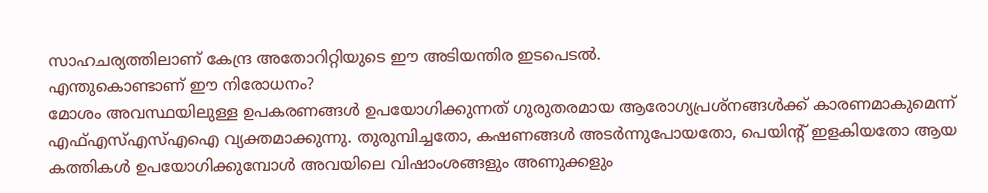സാഹചര്യത്തിലാണ് കേന്ദ്ര അതോറിറ്റിയുടെ ഈ അടിയന്തിര ഇടപെടൽ.
എന്തുകൊണ്ടാണ് ഈ നിരോധനം?
മോശം അവസ്ഥയിലുള്ള ഉപകരണങ്ങൾ ഉപയോഗിക്കുന്നത് ഗുരുതരമായ ആരോഗ്യപ്രശ്നങ്ങൾക്ക് കാരണമാകുമെന്ന് എഫ്എസ്എസ്എഐ വ്യക്തമാക്കുന്നു. തുരുമ്പിച്ചതോ, കഷണങ്ങൾ അടർന്നുപോയതോ, പെയിന്റ് ഇളകിയതോ ആയ കത്തികൾ ഉപയോഗിക്കുമ്പോൾ അവയിലെ വിഷാംശങ്ങളും അണുക്കളും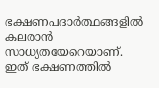ഭക്ഷണപദാർത്ഥങ്ങളിൽ കലരാൻ സാധ്യതയേറെയാണ്. ഇത് ഭക്ഷണത്തിൽ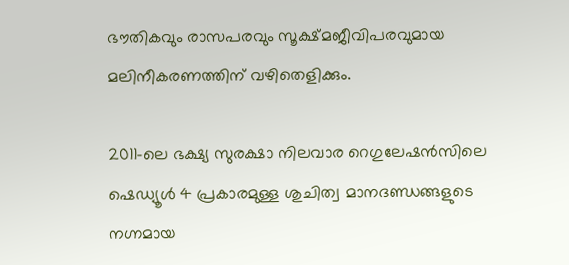ഭൗതികവും രാസപരവും സൂക്ഷ്മജീവിപരവുമായ മലിനീകരണത്തിന് വഴിതെളിക്കും.

2011-ലെ ഭക്ഷ്യ സുരക്ഷാ നിലവാര റെഗുലേഷൻസിലെ ഷെഡ്യൂൾ 4 പ്രകാരമുള്ള ശുചിത്വ മാനദണ്ഡങ്ങളുടെ നഗ്നമായ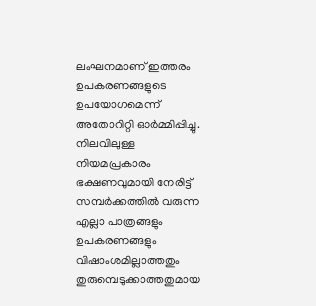ലംഘനമാണ് ഇത്തരം ഉപകരണങ്ങളുടെ ഉപയോഗമെന്ന് അതോറിറ്റി ഓർമ്മിപ്പിച്ചു. നിലവിലുള്ള നിയമപ്രകാരം ഭക്ഷണവുമായി നേരിട്ട് സമ്പർക്കത്തിൽ വരുന്ന എല്ലാ പാത്രങ്ങളും ഉപകരണങ്ങളും വിഷാംശമില്ലാത്തതും തുരുമ്പെടുക്കാത്തതുമായ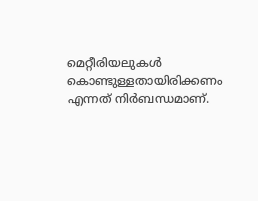മെറ്റീരിയലുകൾ കൊണ്ടുള്ളതായിരിക്കണം എന്നത് നിർബന്ധമാണ്.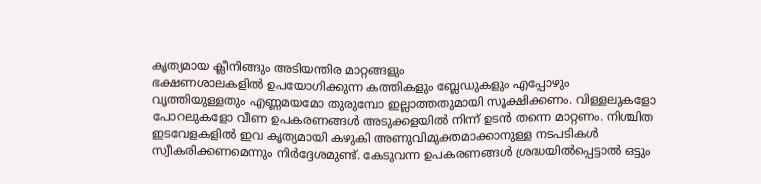കൃത്യമായ ക്ലീനിങ്ങും അടിയന്തിര മാറ്റങ്ങളും
ഭക്ഷണശാലകളിൽ ഉപയോഗിക്കുന്ന കത്തികളും ബ്ലേഡുകളും എപ്പോഴും വൃത്തിയുള്ളതും എണ്ണമയമോ തുരുമ്പോ ഇല്ലാത്തതുമായി സൂക്ഷിക്കണം. വിള്ളലുകളോ പോറലുകളോ വീണ ഉപകരണങ്ങൾ അടുക്കളയിൽ നിന്ന് ഉടൻ തന്നെ മാറ്റണം. നിശ്ചിത ഇടവേളകളിൽ ഇവ കൃത്യമായി കഴുകി അണുവിമുക്തമാക്കാനുള്ള നടപടികൾ സ്വീകരിക്കണമെന്നും നിർദ്ദേശമുണ്ട്. കേടുവന്ന ഉപകരണങ്ങൾ ശ്രദ്ധയിൽപ്പെട്ടാൽ ഒട്ടും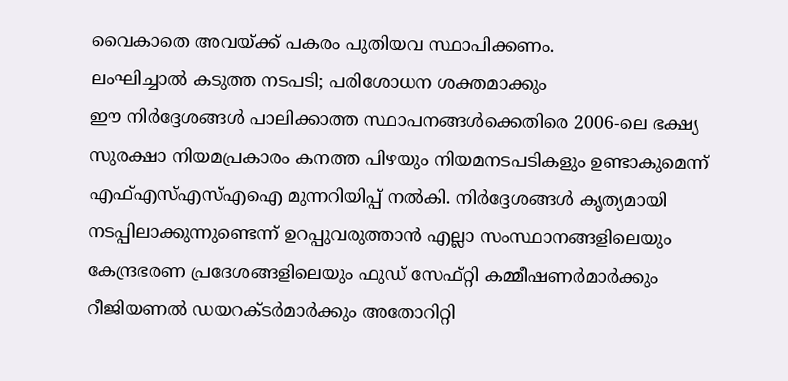വൈകാതെ അവയ്ക്ക് പകരം പുതിയവ സ്ഥാപിക്കണം.
ലംഘിച്ചാൽ കടുത്ത നടപടി; പരിശോധന ശക്തമാക്കും
ഈ നിർദ്ദേശങ്ങൾ പാലിക്കാത്ത സ്ഥാപനങ്ങൾക്കെതിരെ 2006-ലെ ഭക്ഷ്യ സുരക്ഷാ നിയമപ്രകാരം കനത്ത പിഴയും നിയമനടപടികളും ഉണ്ടാകുമെന്ന് എഫ്എസ്എസ്എഐ മുന്നറിയിപ്പ് നൽകി. നിർദ്ദേശങ്ങൾ കൃത്യമായി നടപ്പിലാക്കുന്നുണ്ടെന്ന് ഉറപ്പുവരുത്താൻ എല്ലാ സംസ്ഥാനങ്ങളിലെയും കേന്ദ്രഭരണ പ്രദേശങ്ങളിലെയും ഫുഡ് സേഫ്റ്റി കമ്മീഷണർമാർക്കും റീജിയണൽ ഡയറക്ടർമാർക്കും അതോറിറ്റി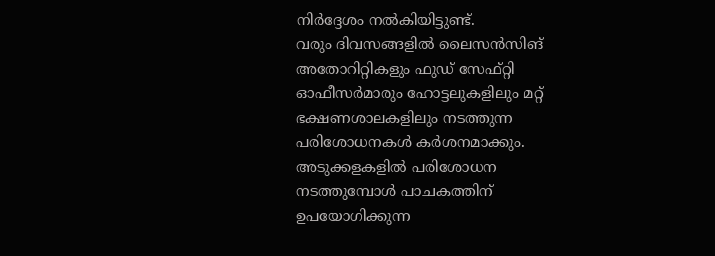നിർദ്ദേശം നൽകിയിട്ടുണ്ട്.
വരും ദിവസങ്ങളിൽ ലൈസൻസിങ് അതോറിറ്റികളും ഫുഡ് സേഫ്റ്റി ഓഫീസർമാരും ഹോട്ടലുകളിലും മറ്റ് ഭക്ഷണശാലകളിലും നടത്തുന്ന പരിശോധനകൾ കർശനമാക്കും. അടുക്കളകളിൽ പരിശോധന നടത്തുമ്പോൾ പാചകത്തിന് ഉപയോഗിക്കുന്ന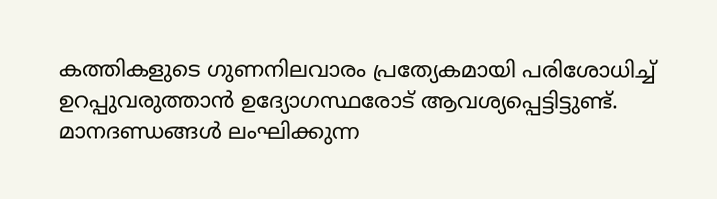കത്തികളുടെ ഗുണനിലവാരം പ്രത്യേകമായി പരിശോധിച്ച് ഉറപ്പുവരുത്താൻ ഉദ്യോഗസ്ഥരോട് ആവശ്യപ്പെട്ടിട്ടുണ്ട്. മാനദണ്ഡങ്ങൾ ലംഘിക്കുന്ന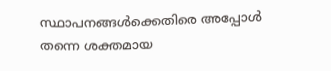സ്ഥാപനങ്ങൾക്കെതിരെ അപ്പോൾ തന്നെ ശക്തമായ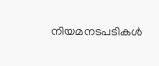നിയമനടപടികൾ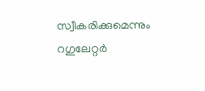സ്വീകരിക്കുമെന്നും റഗുലേറ്റർ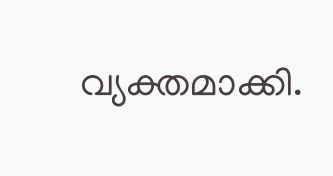വ്യക്തമാക്കി.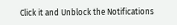Click it and Unblock the Notifications